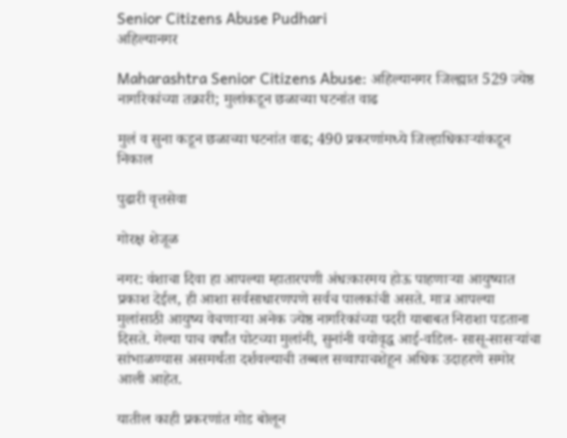Senior Citizens Abuse Pudhari
अहिल्यानगर

Maharashtra Senior Citizens Abuse: अहिल्यानगर जिल्ह्यात 529 ज्येष्ठ नागरिकांच्या तक्रारी; मुलांकडून छळाच्या घटनांत वाढ

मुलं व सुना कडून छळाच्या घटनांत वाढ; 490 प्रकरणांमध्ये जिल्हाधिकाऱ्यांकडून निकाल

पुढारी वृत्तसेवा

गोरक्ष शेजूळ

नगर: वंशाचा दिवा हा आपल्या म्हातारपणी अंधःकारमय होऊ पाहणाऱ्या आयुष्यात प्रकाश देईल, ही आशा सर्वसाधारणपणे सर्वच पालकांची असते. मात्र आपल्या मुलांसाठी आयुष्य वेचणाऱ्या अनेक ज्येष्ठ नागरिकांच्या पदरी याबाबत निराशा पडताना दिसते. गेल्या पाच वर्षांत पोटच्या मुलांनी, सुनांनी वयोवृद्ध आई-वडिल- सासू-सासऱ्यांचा सांभाळण्यास असमर्थता दर्शवल्याची तब्बल सव्वापाचशेहून अधिक उदाहरणे समोर आली आहेत.

यातील काही प्रकरणांत गोड बोलून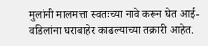मुलांनी मालमत्ता स्वतःच्या नावे करून घेत आई-वडिलांना घराबाहेर काढल्याच्या तक्रारी आहेत.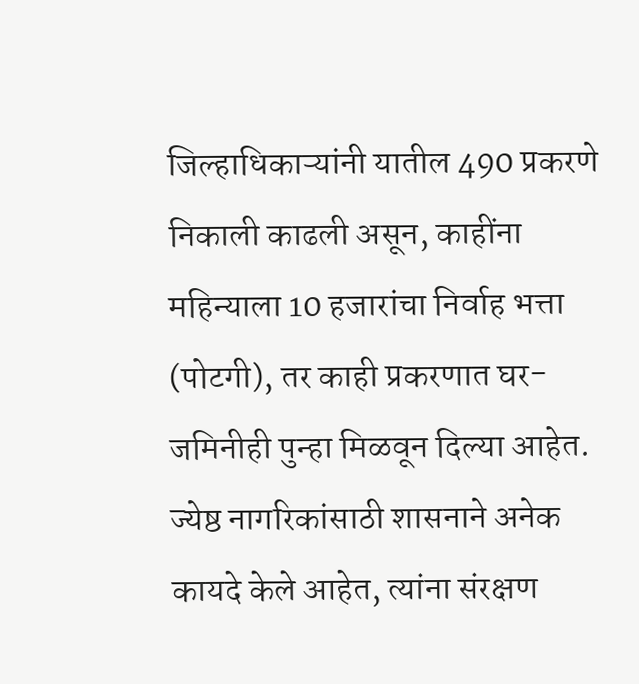जिल्हाधिकाऱ्यांनी यातील 490 प्रकरणे निकाली काढली असून, काहींना महिन्याला 10 हजारांचा निर्वाह भत्ता (पोटगी), तर काही प्रकरणात घर-जमिनीही पुन्हा मिळवून दिल्या आहेत. ज्येष्ठ नागरिकांसाठी शासनाने अनेक कायदे केले आहेत, त्यांना संरक्षण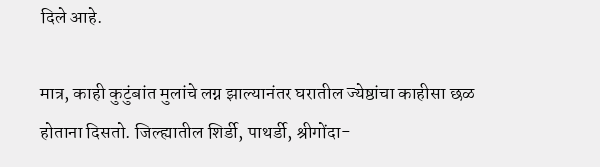दिले आहे.

मात्र, काही कुटुंबांत मुलांचे लग्न झाल्यानंतर घरातील ज्येष्ठांचा काहीसा छळ होताना दिसतो. जिल्ह्यातील शिर्डी, पाथर्डी, श्रीगोंदा-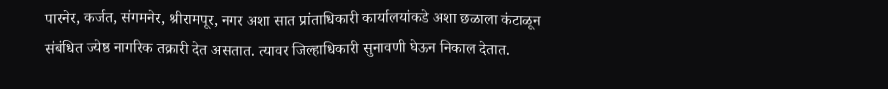पारनेर, कर्जत, संगमनेर, श्रीरामपूर, नगर अशा सात प्रांताधिकारी कार्यालयांकडे अशा छळाला कंटाळून संबंधित ज्येष्ठ नागरिक तक्रारी देत असतात. त्यावर जिल्हाधिकारी सुनावणी घेऊन निकाल देतात.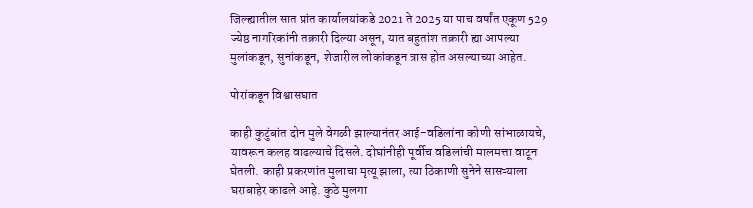जिल्ह्यातील सात प्रांत कार्यालयांकडे 2021 ते 2025 या पाच वर्षांत एकूण 529 ज्येष्ठ नागरिकांनी तक्रारी दिल्या असून, यात बहुतांश तक्रारी ह्या आपल्या मुलांकडून, सुनांकडून, शेजारील लोकांकडून त्रास होत असल्याच्या आहेत.

पोरांकडून विश्वासघात

काही कुटुंबांत दोन मुले वेगळी झाल्यानंतर आई-वडिलांना कोणी सांभाळायचे, यावरून कलह वाढल्याचे दिसले. दोघांनीही पूर्वीच वडिलांची मालमत्ता वाटून घेतली. काही प्रकरणांत मुलाचा मृत्यू झाला, त्या ठिकाणी सुनेने सासऱ्याला घराबाहेर काढले आहे. कुठे मुलगा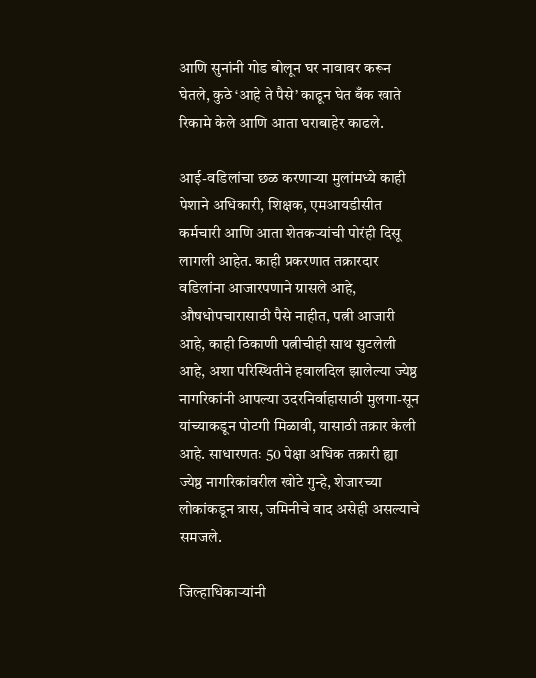आणि सुनांनी गोड बोलून घर नावावर करून घेतले, कुठे ‌‘आहे ते पैसे‌’ काढून घेत बँक खाते रिकामे केले आणि आता घराबाहेर काढले.

आई-वडिलांचा छळ करणाऱ्या मुलांमध्ये काही पेशाने अधिकारी, शिक्षक, एमआयडीसीत कर्मचारी आणि आता शेतकऱ्यांची पोरंही दिसू लागली आहेत. काही प्रकरणात तक्रारदार वडिलांना आजारपणाने ग्रासले आहे, औषधोपचारासाठी पैसे नाहीत, पत्नी आजारी आहे, काही ठिकाणी पत्नीचीही साथ सुटलेली आहे, अशा परिस्थितीने हवालदिल झालेल्या ज्येष्ठ नागरिकांनी आपल्या उदरनिर्वाहासाठी मुलगा-सून यांच्याकडून पोटगी मिळावी, यासाठी तक्रार केली आहे. साधारणतः 50 पेक्षा अधिक तक्रारी ह्या ज्येष्ठ नागरिकांवरील खोटे गुन्हे, शेजारच्या लोकांकडून त्रास, जमिनीचे वाद असेही असल्याचे समजले.

जिल्हाधिकाऱ्यांनी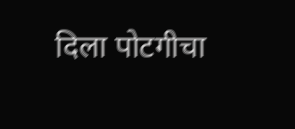दिला पोटगीचा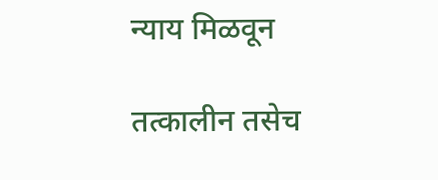न्याय मिळवून

तत्कालीन तसेच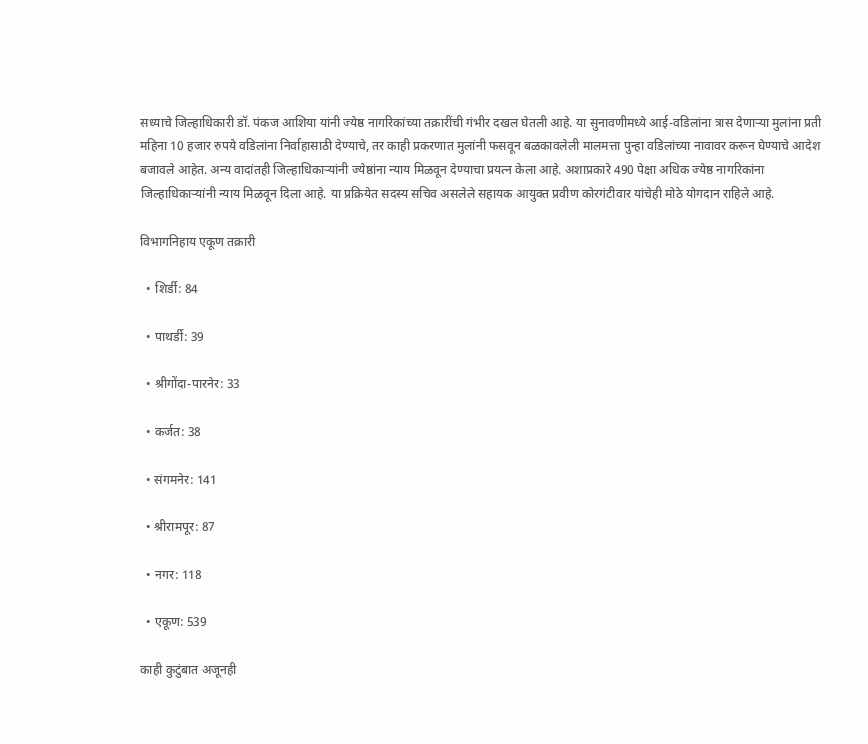सध्याचे जिल्हाधिकारी डॉ. पंकज आशिया यांनी ज्येष्ठ नागरिकांच्या तक्रारींची गंभीर दखल घेतली आहे. या सुनावणीमध्ये आई-वडिलांना त्रास देणाऱ्या मुलांना प्रती महिना 10 हजार रुपये वडिलांना निर्वाहासाठी देण्याचे, तर काही प्रकरणात मुलांनी फसवून बळकावलेली मालमत्ता पुन्हा वडिलांच्या नावावर करून घेण्याचे आदेश बजावले आहेत. अन्य वादांतही जिल्हाधिकाऱ्यांनी ज्येष्ठांना न्याय मिळवून देण्याचा प्रयत्न केला आहे. अशाप्रकारे 490 पेक्षा अधिक ज्येष्ठ नागरिकांना जिल्हाधिकाऱ्यांनी न्याय मिळवून दिला आहे. या प्रक्रियेत सदस्य सचिव असलेले सहायक आयुक्त प्रवीण कोरगंटीवार यांचेही मोठे योगदान राहिले आहे.

विभागनिहाय एकूण तक्रारी

  • शिर्डी: 84

  • पाथर्डी: 39

  • श्रीगोंदा-पारनेर: 33

  • कर्जत: 38

  • संगमनेर: 141

  • श्रीरामपूर: 87

  • नगर: 118

  • एकूण: 539

काही कुटुंबात अजूनही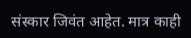संस्कार जिवंत आहेत. मात्र काही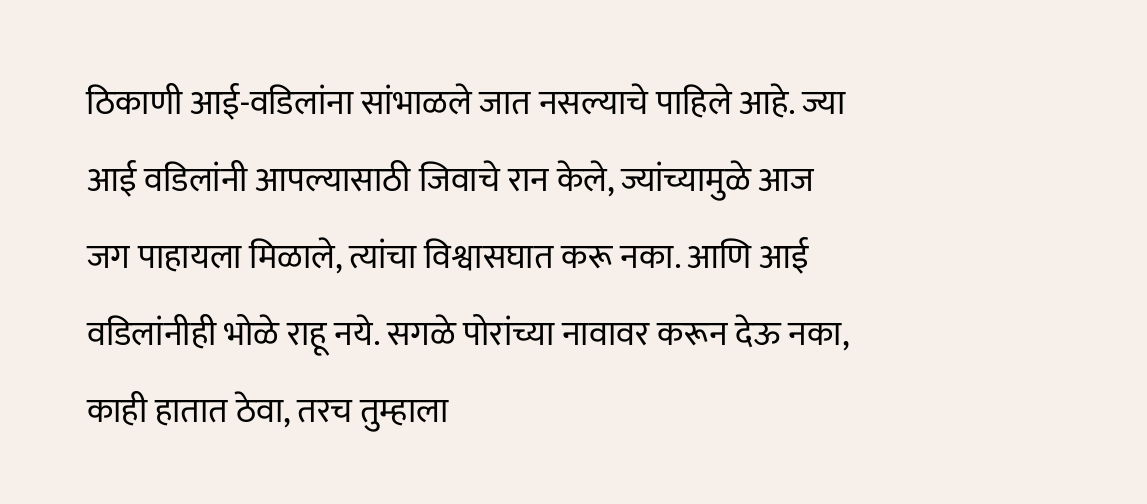ठिकाणी आई-वडिलांना सांभाळले जात नसल्याचे पाहिले आहे. ज्या आई वडिलांनी आपल्यासाठी जिवाचे रान केले, ज्यांच्यामुळे आज जग पाहायला मिळाले, त्यांचा विश्वासघात करू नका. आणि आई वडिलांनीही भोळे राहू नये. सगळे पोरांच्या नावावर करून देऊ नका, काही हातात ठेवा, तरच तुम्हाला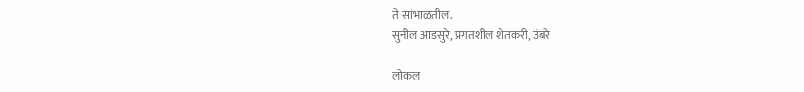ते सांभाळतील.
सुनील आडसुरे, प्रगतशील शेतकरी, उंबरे

लोकल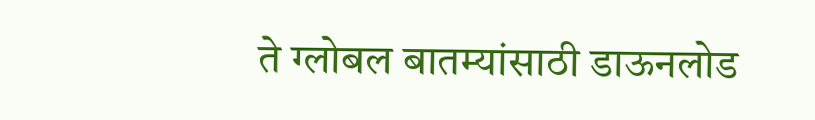ते ग्लोबल बातम्यांसाठी डाऊनलोड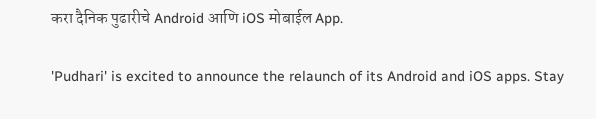करा दैनिक पुढारीचे Android आणि iOS मोबाईल App.

'Pudhari' is excited to announce the relaunch of its Android and iOS apps. Stay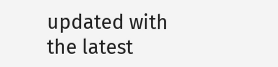updated with the latest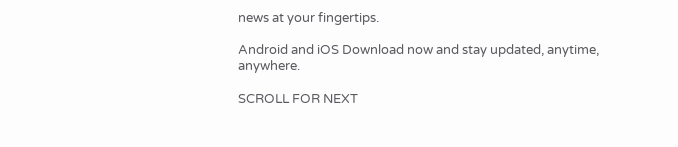news at your fingertips.

Android and iOS Download now and stay updated, anytime, anywhere.

SCROLL FOR NEXT